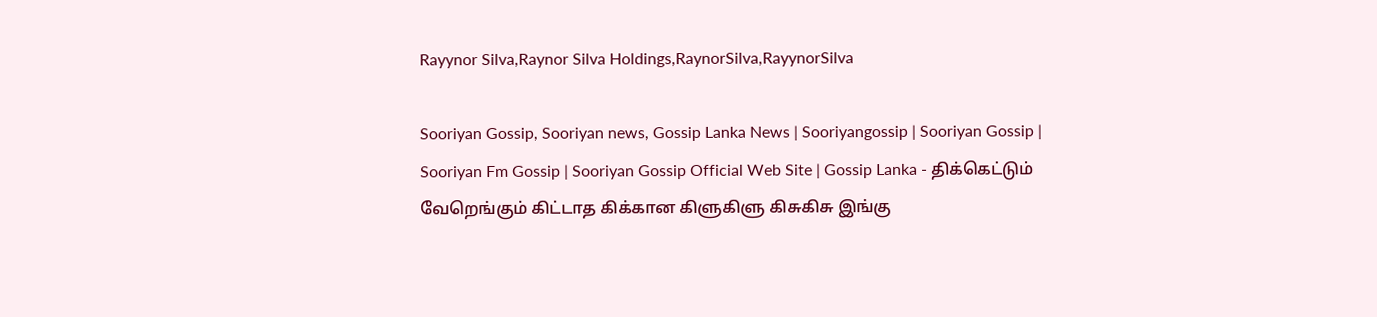Rayynor Silva,Raynor Silva Holdings,RaynorSilva,RayynorSilva

Sooriyan Gossip, Sooriyan news, Gossip Lanka News | Sooriyangossip | Sooriyan Gossip | Sooriyan Fm Gossip | Sooriyan Gossip Official Web Site | Gossip Lanka - திக்கெட்டும் வேறெங்கும் கிட்டாத கிக்கான கிளுகிளு கிசுகிசு இங்கு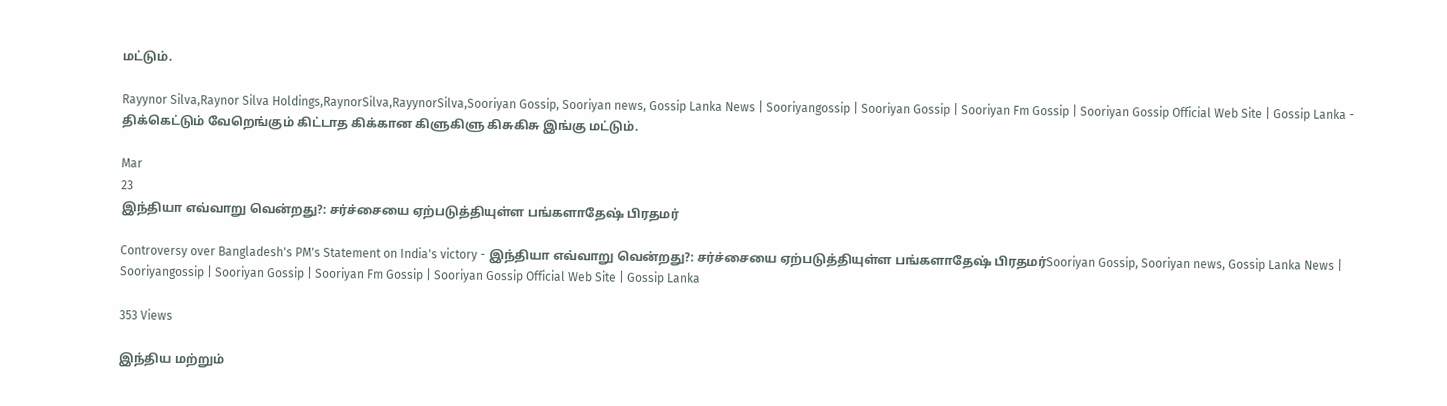மட்டும்.

Rayynor Silva,Raynor Silva Holdings,RaynorSilva,RayynorSilva,Sooriyan Gossip, Sooriyan news, Gossip Lanka News | Sooriyangossip | Sooriyan Gossip | Sooriyan Fm Gossip | Sooriyan Gossip Official Web Site | Gossip Lanka - திக்கெட்டும் வேறெங்கும் கிட்டாத கிக்கான கிளுகிளு கிசுகிசு இங்கு மட்டும்.

Mar
23
இந்தியா எவ்வாறு வென்றது?: சர்ச்சையை ஏற்படுத்தியுள்ள பங்களாதேஷ் பிரதமர்

Controversy over Bangladesh's PM's Statement on India's victory - இந்தியா எவ்வாறு வென்றது?: சர்ச்சையை ஏற்படுத்தியுள்ள பங்களாதேஷ் பிரதமர்Sooriyan Gossip, Sooriyan news, Gossip Lanka News | Sooriyangossip | Sooriyan Gossip | Sooriyan Fm Gossip | Sooriyan Gossip Official Web Site | Gossip Lanka

353 Views

இந்திய மற்றும்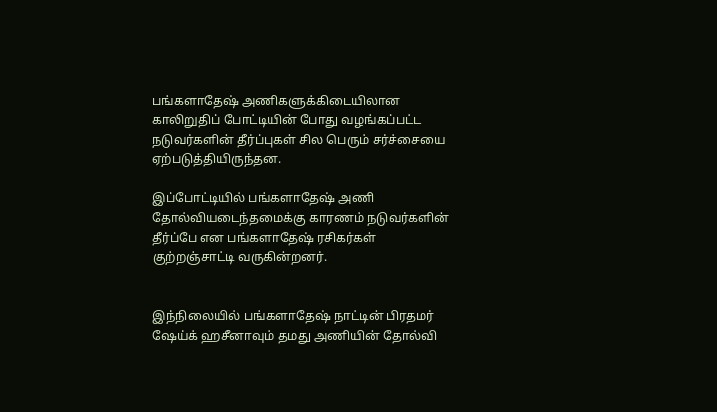பங்களாதேஷ் அணிகளுக்கிடையிலான காலிறுதிப் போட்டியின் போது வழங்கப்பட்ட நடுவர்களின் தீர்ப்புகள் சில பெரும் சர்ச்சையை ஏற்படுத்தியிருந்தன.

இப்போட்டியில் பங்களாதேஷ் அணி தோல்வியடைந்தமைக்கு காரணம் நடுவர்களின் தீர்ப்பே என பங்களாதேஷ் ரசிகர்கள் குற்றஞ்சாட்டி வருகின்றனர்.


இந்நிலையில் பங்களாதேஷ் நாட்டின் பிரதமர் ஷேய்க் ஹசீனாவும் தமது அணியின் தோல்வி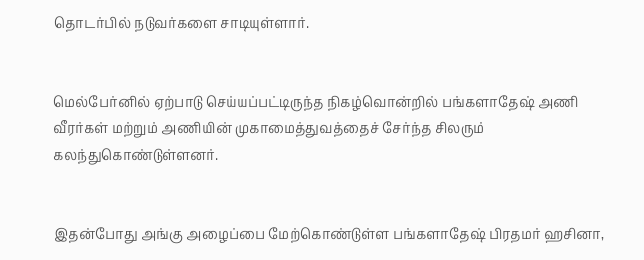தொடர்பில் நடுவர்களை சாடியுள்ளார்.


மெல்பேர்னில் ஏற்பாடு செய்யப்பட்டிருந்த நிகழ்வொன்றில் பங்களாதேஷ் அணி வீரர்கள் மற்றும் அணியின் முகாமைத்துவத்தைச் சேர்ந்த சிலரும் கலந்துகொண்டுள்ளனர்.


இதன்போது அங்கு அழைப்பை மேற்கொண்டுள்ள பங்களாதேஷ் பிரதமர் ஹசினா,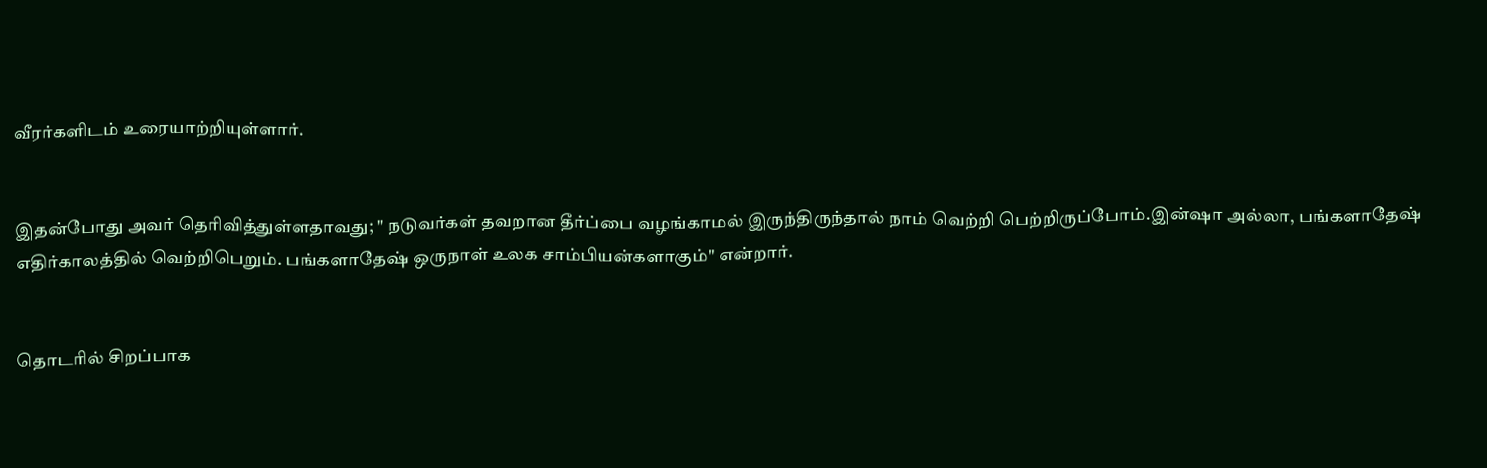வீரர்களிடம் உரையாற்றியுள்ளார்.


இதன்போது அவர் தெரிவித்துள்ளதாவது; " நடுவர்கள் தவறான தீர்ப்பை வழங்காமல் இருந்திருந்தால் நாம் வெற்றி பெற்றிருப்போம்.இன்ஷா அல்லா, பங்களாதேஷ் எதிர்காலத்தில் வெற்றிபெறும். பங்களாதேஷ் ஒருநாள் உலக சாம்பியன்களாகும்" என்றார்.


தொடரில் சிறப்பாக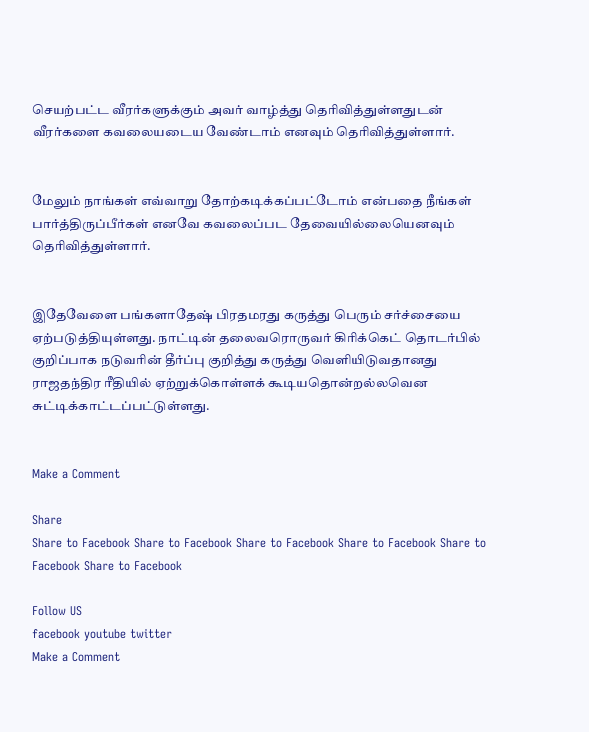செயற்பட்ட வீரர்களுக்கும் அவர் வாழ்த்து தெரிவித்துள்ளதுடன் வீரர்களை கவலையடைய வேண்டாம் எனவும் தெரிவித்துள்ளார்.


மேலும் நாங்கள் எவ்வாறு தோற்கடிக்கப்பட்டோம் என்பதை நீங்கள் பார்த்திருப்பீர்கள் எனவே கவலைப்பட தேவையில்லையெனவும் தெரிவித்துள்ளார்.


இதேவேளை பங்களாதேஷ் பிரதமரது கருத்து பெரும் சர்ச்சையை ஏற்படுத்தியுள்ளது. நாட்டின் தலைவரொருவர் கிரிக்கெட் தொடர்பில் குறிப்பாக நடுவரின் தீர்ப்பு குறித்து கருத்து வெளியிடுவதானது ராஜதந்திர ரீதியில் ஏற்றுக்கொள்ளக் கூடியதொன்றல்லவென சுட்டிக்காட்டப்பட்டுள்ளது.


Make a Comment

Share
Share to Facebook Share to Facebook Share to Facebook Share to Facebook Share to Facebook Share to Facebook

Follow US
facebook youtube twitter
Make a Comment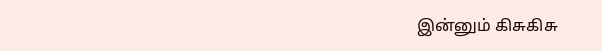இன்னும் கிசுகிசு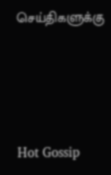செய்திகளுக்கு




Hot Gossip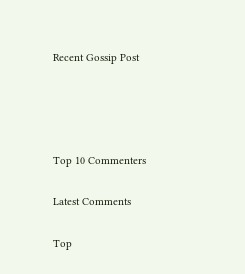Recent Gossip Post




Top 10 Commenters

Latest Comments

Top